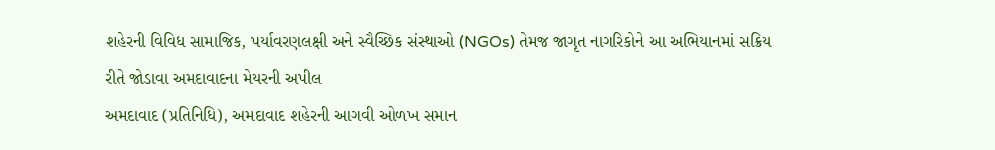શહેરની વિવિધ સામાજિક, પર્યાવરણલક્ષી અને સ્વૈચ્છિક સંસ્થાઓ (NGOs) તેમજ જાગૃત નાગરિકોને આ અભિયાનમાં સક્રિય રીતે જોડાવા અમદાવાદના મેયરની અપીલ
અમદાવાદ (પ્રતિનિધિ), અમદાવાદ શહેરની આગવી ઓળખ સમાન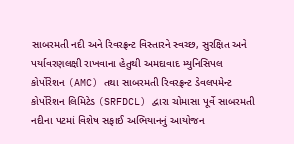સાબરમતી નદી અને રિવરફ્રન્ટ વિસ્તારને સ્વચ્છ, સુરક્ષિત અને પર્યાવરણલક્ષી રાખવાના હેતુથી અમદાવાદ મ્યુનિસિપલ કોર્પોરેશન (AMC) તથા સાબરમતી રિવરફ્રન્ટ ડેવલપમેન્ટ કોર્પોરેશન લિમિટેડ (SRFDCL) દ્વારા ચોમાસા પૂર્વે સાબરમતી નદીના પટમાં વિશેષ સફાઈ અભિયાનનું આયોજન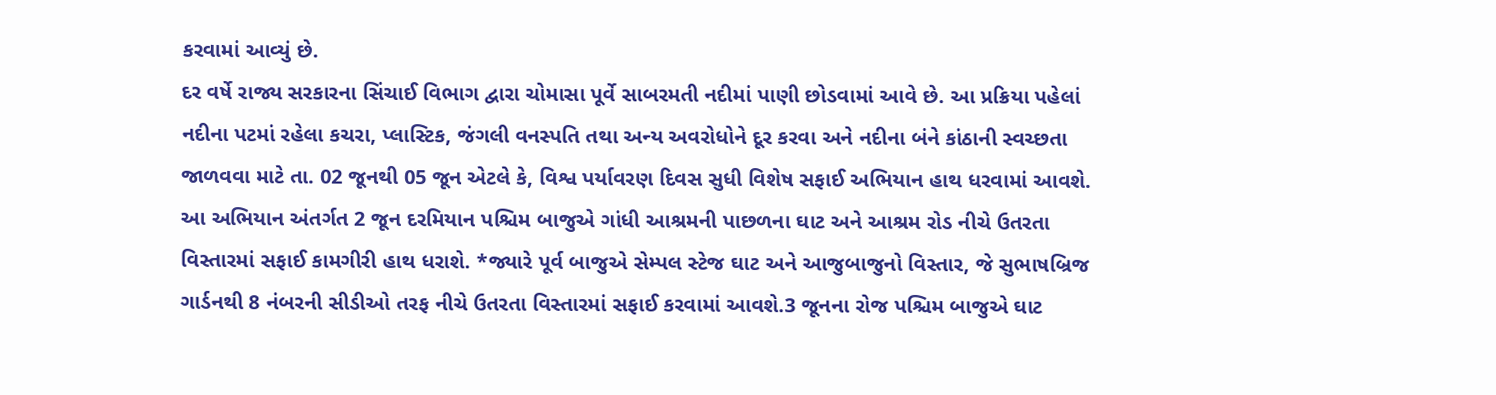કરવામાં આવ્યું છે.
દર વર્ષે રાજ્ય સરકારના સિંચાઈ વિભાગ દ્વારા ચોમાસા પૂર્વે સાબરમતી નદીમાં પાણી છોડવામાં આવે છે. આ પ્રક્રિયા પહેલાં નદીના પટમાં રહેલા કચરા, પ્લાસ્ટિક, જંગલી વનસ્પતિ તથા અન્ય અવરોધોને દૂર કરવા અને નદીના બંને કાંઠાની સ્વચ્છતા જાળવવા માટે તા. 02 જૂનથી 05 જૂન એટલે કે, વિશ્વ પર્યાવરણ દિવસ સુધી વિશેષ સફાઈ અભિયાન હાથ ધરવામાં આવશે.
આ અભિયાન અંતર્ગત 2 જૂન દરમિયાન પશ્ચિમ બાજુએ ગાંધી આશ્રમની પાછળના ઘાટ અને આશ્રમ રોડ નીચે ઉતરતા વિસ્તારમાં સફાઈ કામગીરી હાથ ધરાશે. *જ્યારે પૂર્વ બાજુએ સેમ્પલ સ્ટેજ ઘાટ અને આજુબાજુનો વિસ્તાર, જે સુભાષબ્રિજ ગાર્ડનથી 8 નંબરની સીડીઓ તરફ નીચે ઉતરતા વિસ્તારમાં સફાઈ કરવામાં આવશે.3 જૂનના રોજ પશ્ચિમ બાજુએ ઘાટ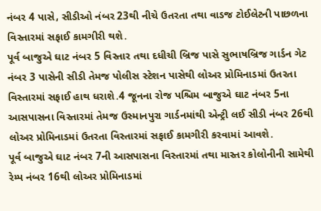નંબર 4 પાસે, સીડીઓ નંબર 23થી નીચે ઉતરતા તથા વાડજ ટોઈલેટની પાછળના વિસ્તારમાં સફાઈ કામગીરી થશે.
પૂર્વ બાજુએ ઘાટ નંબર 5 વિસ્તાર તથા દધીચી બ્રિજ પાસે સુભાષબ્રિજ ગાર્ડન ગેટ નંબર 3 પાસેની સીડી તેમજ પોલીસ સ્ટેશન પાસેથી લોઅર પ્રોમિનાડમાં ઉતરતા વિસ્તારમાં સફાઈ હાથ ધરાશે.4 જૂનના રોજ પશ્ચિમ બાજુએ ઘાટ નંબર 5ના આસપાસના વિસ્તારમાં તેમજ ઉસ્માનપુરા ગાર્ડનમાંથી એન્ટ્રી લઈ સીડી નંબર 26થી લોઅર પ્રોમિનાડમાં ઉતરતા વિસ્તારમાં સફાઈ કામગીરી કરવામાં આવશે.
પૂર્વ બાજુએ ઘાટ નંબર 7ની આસપાસના વિસ્તારમાં તથા માસ્તર કોલોનીની સામેથી રેમ્પ નંબર 16થી લોઅર પ્રોમિનાડમાં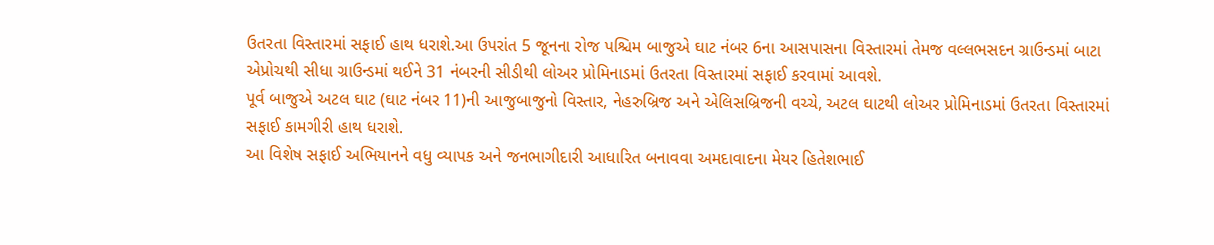ઉતરતા વિસ્તારમાં સફાઈ હાથ ધરાશે.આ ઉપરાંત 5 જૂનના રોજ પશ્ચિમ બાજુએ ઘાટ નંબર 6ના આસપાસના વિસ્તારમાં તેમજ વલ્લભસદન ગ્રાઉન્ડમાં બાટા એપ્રોચથી સીધા ગ્રાઉન્ડમાં થઈને 31 નંબરની સીડીથી લોઅર પ્રોમિનાડમાં ઉતરતા વિસ્તારમાં સફાઈ કરવામાં આવશે.
પૂર્વ બાજુએ અટલ ઘાટ (ઘાટ નંબર 11)ની આજુબાજુનો વિસ્તાર, નેહરુબ્રિજ અને એલિસબ્રિજની વચ્ચે, અટલ ઘાટથી લોઅર પ્રોમિનાડમાં ઉતરતા વિસ્તારમાં સફાઈ કામગીરી હાથ ધરાશે.
આ વિશેષ સફાઈ અભિયાનને વધુ વ્યાપક અને જનભાગીદારી આધારિત બનાવવા અમદાવાદના મેયર હિતેશભાઈ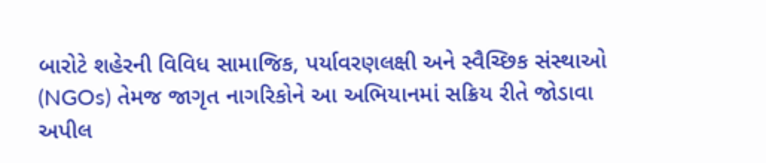બારોટે શહેરની વિવિધ સામાજિક, પર્યાવરણલક્ષી અને સ્વૈચ્છિક સંસ્થાઓ (NGOs) તેમજ જાગૃત નાગરિકોને આ અભિયાનમાં સક્રિય રીતે જોડાવા અપીલ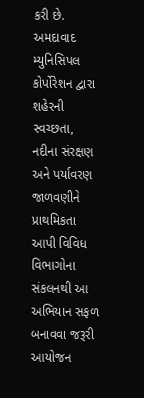કરી છે. અમદાવાદ મ્યુનિસિપલ કોર્પોરેશન દ્વારા શહેરની સ્વચ્છતા, નદીના સંરક્ષણ અને પર્યાવરણ જાળવણીને પ્રાથમિકતા આપી વિવિધ વિભાગોના સંકલનથી આ અભિયાન સફળ બનાવવા જરૂરી આયોજન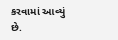કરવામાં આવ્યું છે.